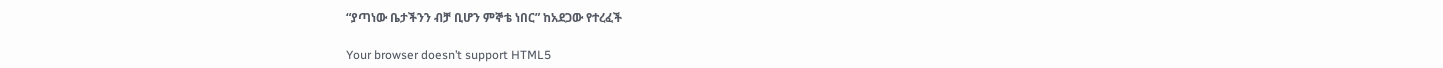“ያጣነው ቤታችንን ብቻ ቢሆን ምኞቴ ነበር” ከአደጋው የተረፈች

Your browser doesn’t support HTML5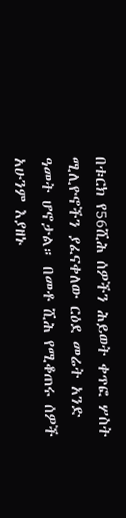በቱርክ የ56ሺሕ ሰዎችን ሕይወት ቀጥፎ ሦስት ሚሊዮኖችን ያፈናቀለው ርዕደ መሬት አንድ ዓመት ሆኖታል። በመቶ ሺሕ የሚቆጠሩ ሰዎች አሁንም እያዘኑ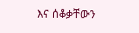እና ሰቆቃቸውን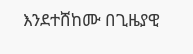እንደተሸከሙ በጊዜያዊ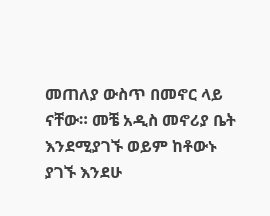መጠለያ ውስጥ በመኖር ላይ ናቸው። መቼ አዲስ መኖሪያ ቤት እንደሚያገኙ ወይም ከቶውኑ ያገኙ እንደሁ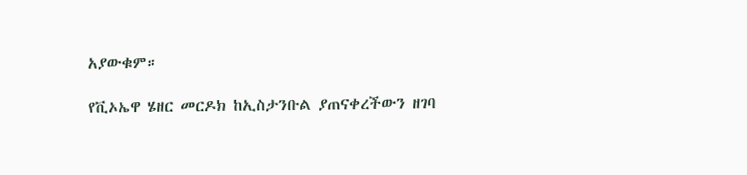አያውቁም።

የቪኦኤዋ ሄዘር መርዶክ ከኢስታንቡል ያጠናቀረችውን ዘገባ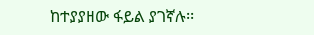ከተያያዘው ፋይል ያገኛሉ፡፡